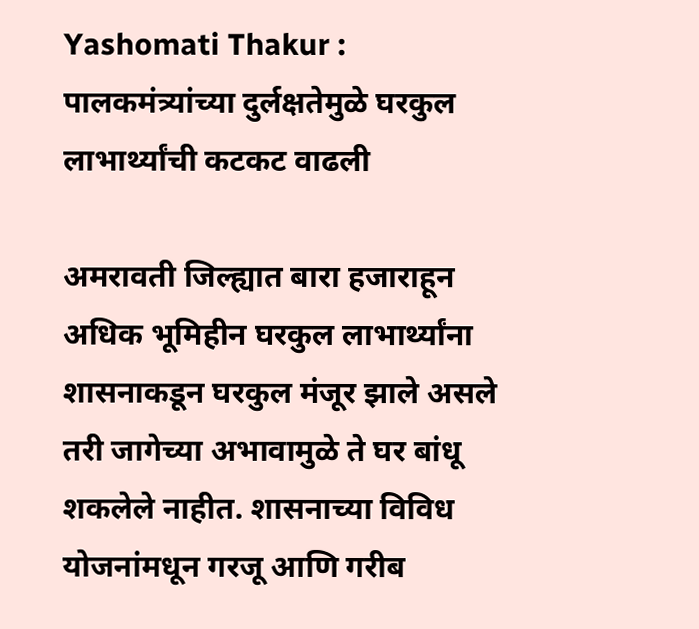Yashomati Thakur : पालकमंत्र्यांच्या दुर्लक्षतेमुळे घरकुल लाभार्थ्यांची कटकट वाढली

अमरावती जिल्ह्यात बारा हजाराहून अधिक भूमिहीन घरकुल लाभार्थ्यांना शासनाकडून घरकुल मंजूर झाले असले तरी जागेच्या अभावामुळे ते घर बांधू शकलेले नाहीत. शासनाच्या विविध योजनांमधून गरजू आणि गरीब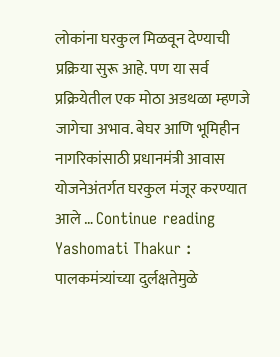लोकांना घरकुल मिळवून देण्याची प्रक्रिया सुरू आहे. पण या सर्व प्रक्रियेतील एक मोठा अडथळा म्हणजे जागेचा अभाव. बेघर आणि भूमिहीन नागरिकांसाठी प्रधानमंत्री आवास योजनेअंतर्गत घरकुल मंजूर करण्यात आले … Continue reading Yashomati Thakur : पालकमंत्र्यांच्या दुर्लक्षतेमुळे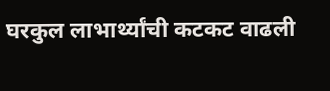घरकुल लाभार्थ्यांची कटकट वाढली